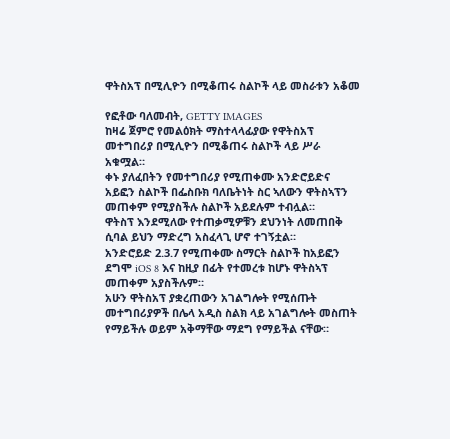ዋትስአፕ በሚሊዮን በሚቆጠሩ ስልኮች ላይ መስራቱን አቆመ

የፎቶው ባለመብት, GETTY IMAGES
ከዛሬ ጀምሮ የመልዕክት ማስተላላፊያው የዋትስአፕ መተግበሪያ በሚሊዮን በሚቆጠሩ ስልኮች ላይ ሥራ አቁሟል።
ቀኑ ያለፈበትን የመተግበሪያ የሚጠቀሙ አንድሮይድና አይፎን ስልኮች በፌስቡክ ባለቤትነት ስር ኣለውን ዋትስኣፕን መጠቀም የሚያስችሉ ስልኮች አይደሉም ተብሏል።
ዋትስፕ እንደሚለው የተጠቃሚዎቹን ደህንነት ለመጠበቅ ሲባል ይህን ማድረግ አስፈላጊ ሆኖ ተገኝቷል።
አንድሮይድ 2.3.7 የሚጠቀሙ ስማርት ስልኮች ከአይፎን ደግሞ iOS 8 እና ከዚያ በፊት የተመረቱ ከሆኑ ዋትስኣፕ መጠቀም አያስችሉም።
አሁን ዋትስአፕ ያቋረጠውን አገልግሎት የሚሰጡት መተግበሪያዎች በሌላ አዲስ ስልክ ላይ አገልግሎት መስጠት የማይችሉ ወይም አቅማቸው ማደግ የማይችል ናቸው።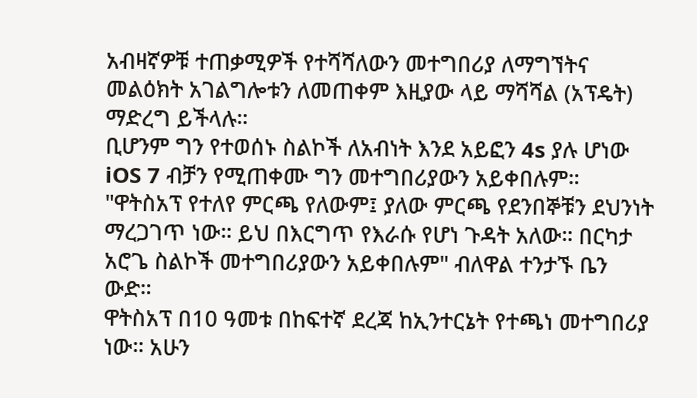አብዛኛዎቹ ተጠቃሚዎች የተሻሻለውን መተግበሪያ ለማግኘትና መልዕክት አገልግሎቱን ለመጠቀም እዚያው ላይ ማሻሻል (አፕዴት) ማድረግ ይችላሉ።
ቢሆንም ግን የተወሰኑ ስልኮች ለአብነት እንደ አይፎን 4s ያሉ ሆነው iOS 7 ብቻን የሚጠቀሙ ግን መተግበሪያውን አይቀበሉም።
"ዋትስአፕ የተለየ ምርጫ የለውም፤ ያለው ምርጫ የደንበኞቹን ደህንነት ማረጋገጥ ነው። ይህ በእርግጥ የእራሱ የሆነ ጉዳት አለው። በርካታ አሮጌ ስልኮች መተግበሪያውን አይቀበሉም" ብለዋል ተንታኙ ቤን ውድ።
ዋትስአፕ በ10 ዓመቱ በከፍተኛ ደረጃ ከኢንተርኔት የተጫነ መተግበሪያ ነው። አሁን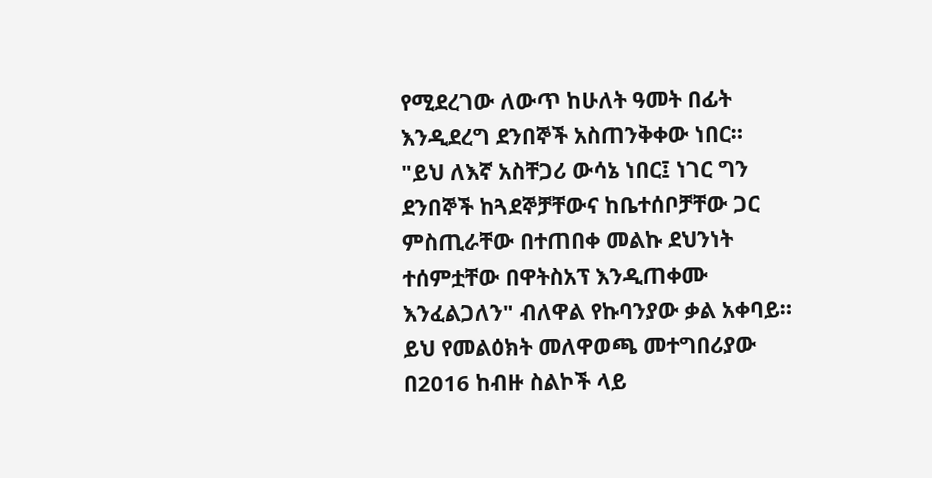የሚደረገው ለውጥ ከሁለት ዓመት በፊት እንዲደረግ ደንበኞች አስጠንቅቀው ነበር።
"ይህ ለእኛ አስቸጋሪ ውሳኔ ነበር፤ ነገር ግን ደንበኞች ከጓደኞቻቸውና ከቤተሰቦቻቸው ጋር ምስጢራቸው በተጠበቀ መልኩ ደህንነት ተሰምቷቸው በዋትስአፕ እንዲጠቀሙ እንፈልጋለን" ብለዋል የኩባንያው ቃል አቀባይ።
ይህ የመልዕክት መለዋወጫ መተግበሪያው በ2016 ከብዙ ስልኮች ላይ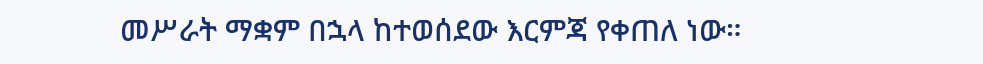መሥራት ማቋም በኋላ ከተወሰደው እርምጃ የቀጠለ ነው።